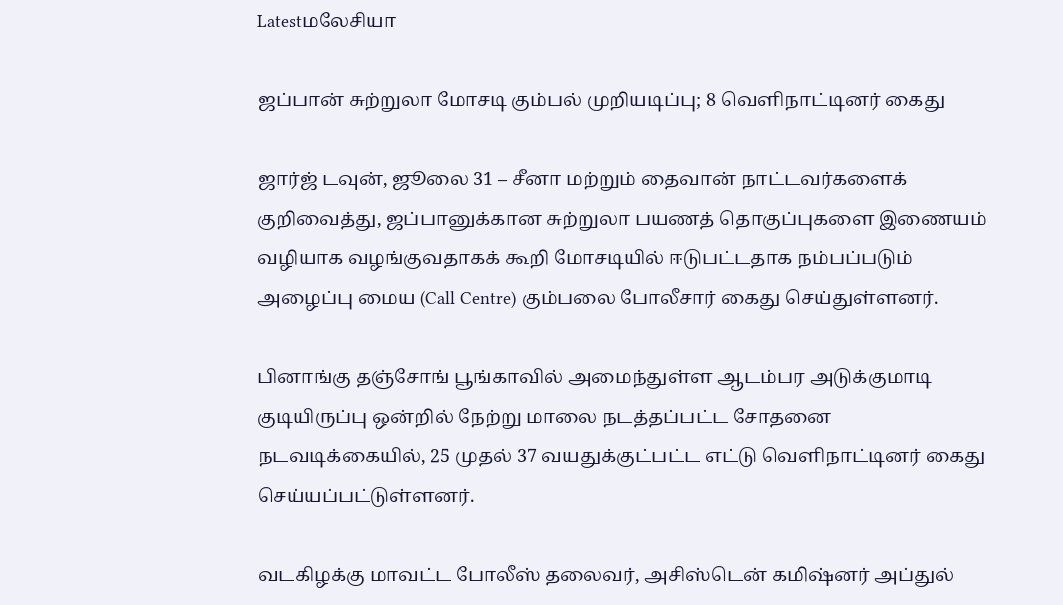Latestமலேசியா

ஜப்பான் சுற்றுலா மோசடி கும்பல் முறியடிப்பு; 8 வெளிநாட்டினர் கைது

ஜார்ஜ் டவுன், ஜூலை 31 – சீனா மற்றும் தைவான் நாட்டவர்களைக் குறிவைத்து, ஜப்பானுக்கான சுற்றுலா பயணத் தொகுப்புகளை இணையம் வழியாக வழங்குவதாகக் கூறி மோசடியில் ஈடுபட்டதாக நம்பப்படும் அழைப்பு மைய (Call Centre) கும்பலை போலீசார் கைது செய்துள்ளனர்.

பினாங்கு தஞ்சோங் பூங்காவில் அமைந்துள்ள ஆடம்பர அடுக்குமாடி குடியிருப்பு ஒன்றில் நேற்று மாலை நடத்தப்பட்ட சோதனை நடவடிக்கையில், 25 முதல் 37 வயதுக்குட்பட்ட எட்டு வெளிநாட்டினர் கைது செய்யப்பட்டுள்ளனர்.

வடகிழக்கு மாவட்ட போலீஸ் தலைவர், அசிஸ்டென் கமிஷ்னர் அப்துல்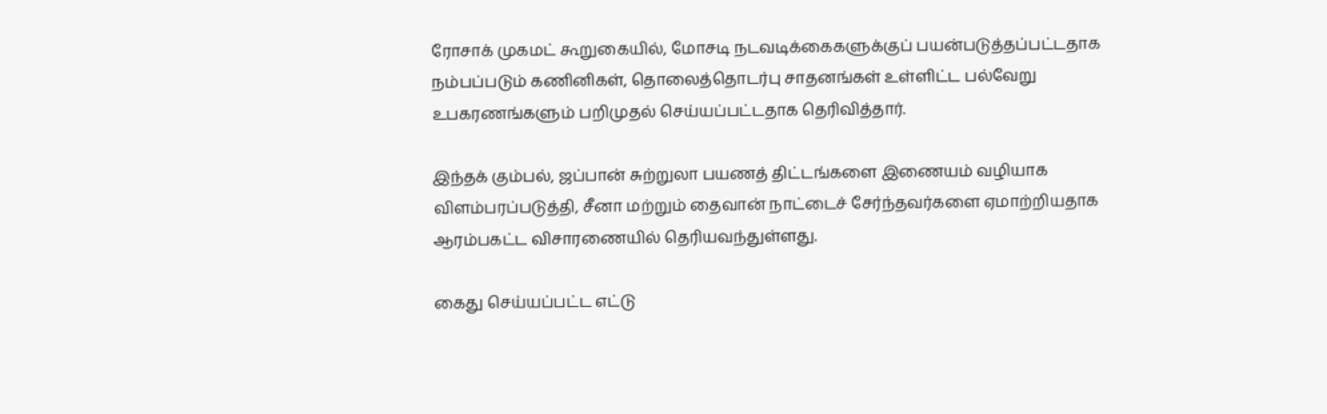ரோசாக் முகமட் கூறுகையில், மோசடி நடவடிக்கைகளுக்குப் பயன்படுத்தப்பட்டதாக நம்பப்படும் கணினிகள், தொலைத்தொடர்பு சாதனங்கள் உள்ளிட்ட பல்வேறு உபகரணங்களும் பறிமுதல் செய்யப்பட்டதாக தெரிவித்தார்.

இந்தக் கும்பல், ஜப்பான் சுற்றுலா பயணத் திட்டங்களை இணையம் வழியாக விளம்பரப்படுத்தி, சீனா மற்றும் தைவான் நாட்டைச் சேர்ந்தவர்களை ஏமாற்றியதாக ஆரம்பகட்ட விசாரணையில் தெரியவந்துள்ளது.

கைது செய்யப்பட்ட எட்டு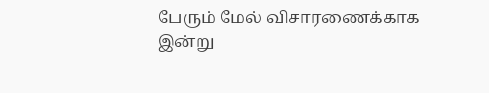பேரும் மேல் விசாரணைக்காக இன்று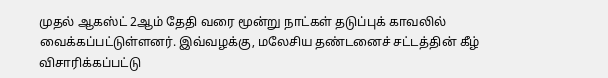முதல் ஆகஸ்ட் 2ஆம் தேதி வரை மூன்று நாட்கள் தடுப்புக் காவலில் வைக்கப்பட்டுள்ளனர். இவ்வழக்கு, மலேசிய தண்டனைச் சட்டத்தின் கீழ் விசாரிக்கப்பட்டு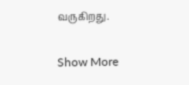வருகிறது.

Show More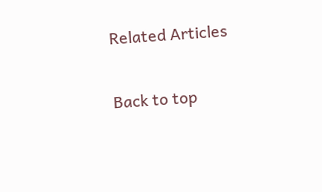Related Articles

Back to top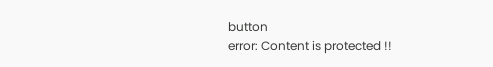button
error: Content is protected !!